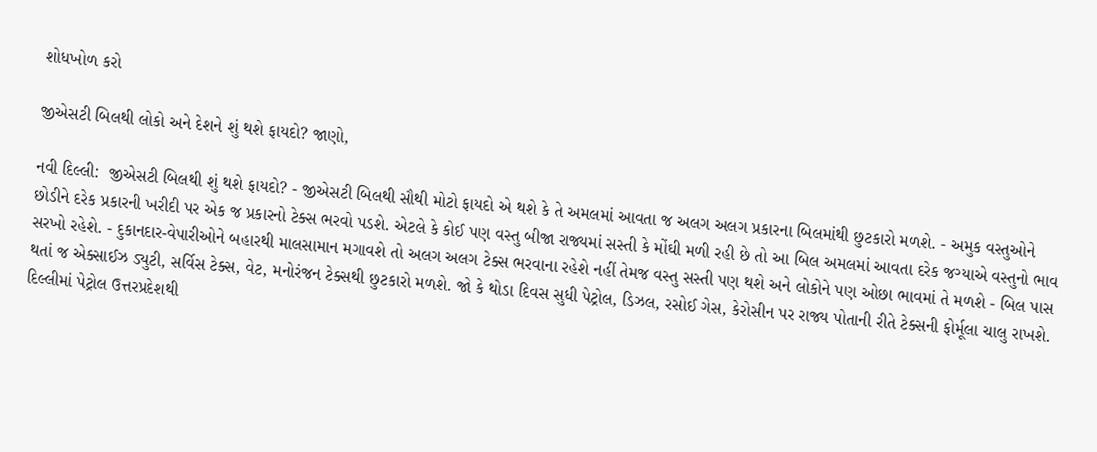શોધખોળ કરો

જીએસટી બિલથી લોકો અને દેશને શું થશે ફાયદો? જાણો,

નવી દિલ્લી:  જીએસટી બિલથી શું થશે ફાયદો? - જીએસટી બિલથી સૌથી મોટો ફાયદો એ થશે કે તે અમલમાં આવતા જ અલગ અલગ પ્રકારના બિલમાંથી છુટકારો મળશે. - અમુક વસ્તુઓને છોડીને દરેક પ્રકારની ખરીદી પર એક જ પ્રકારનો ટેક્સ ભરવો પડશે. એટલે કે કોઈ પણ વસ્તુ બીજા રાજ્યમાં સસ્તી કે મોંઘી મળી રહી છે તો આ બિલ અમલમાં આવતા દરેક જગ્યાએ વસ્તુનો ભાવ સરખો રહેશે. - દુકાનદાર-વેપારીઓને બહારથી માલસામાન મગાવશે તો અલગ અલગ ટેક્સ ભરવાના રહેશે નહીં તેમજ વસ્તુ સસ્તી પણ થશે અને લોકોને પણ ઓછા ભાવમાં તે મળશે - બિલ પાસ થતાં જ એક્સાઈઝ ડ્યુટી, સર્વિસ ટેક્સ, વેટ, મનોરંજન ટેક્સથી છુટકારો મળશે. જો કે થોડા દિવસ સુધી પેટ્રોલ, ડિઝલ, રસોઈ ગેસ, કેરોસીન પર રાજ્ય પોતાની રીતે ટેક્સની ફોર્મૂલા ચાલુ રાખશે. દિલ્લીમાં પેટ્રોલ ઉત્તરપ્રદેશથી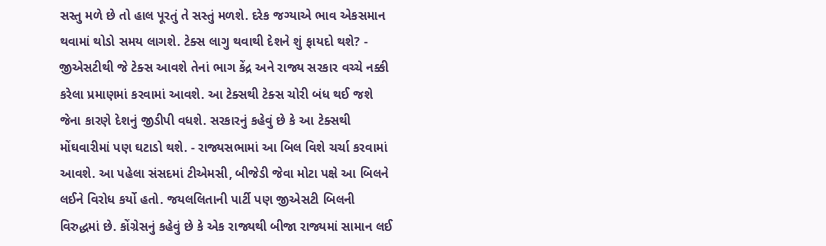સસ્તુ મળે છે તો હાલ પૂરતું તે સસ્તું મળશે. દરેક જગ્યાએ ભાવ એકસમાન થવામાં થોડો સમય લાગશે. ટેક્સ લાગુ થવાથી દેશને શું ફાયદો થશે? - જીએસટીથી જે ટેક્સ આવશે તેનાં ભાગ કેંદ્ર અને રાજ્ય સરકાર વચ્ચે નક્કી કરેલા પ્રમાણમાં કરવામાં આવશે. આ ટેક્સથી ટેક્સ ચોરી બંધ થઈ જશે જેના કારણે દેશનું જીડીપી વધશે. સરકારનું કહેવું છે કે આ ટેક્સથી મોંઘવારીમાં પણ ઘટાડો થશે. - રાજ્યસભામાં આ બિલ વિશે ચર્ચા કરવામાં આવશે. આ પહેલા સંસદમાં ટીએમસી, બીજેડી જેવા મોટા પક્ષે આ બિલને લઈને વિરોધ કર્યો હતો. જયલલિતાની પાર્ટી પણ જીએસટી બિલની વિરુદ્ધમાં છે. કોંગ્રેસનું કહેવું છે કે એક રાજ્યથી બીજા રાજ્યમાં સામાન લઈ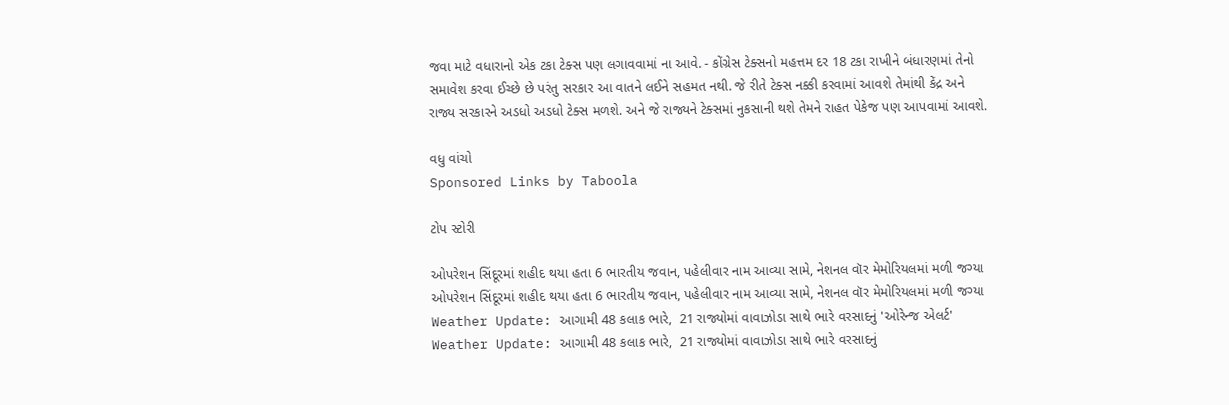જવા માટે વધારાનો એક ટકા ટેક્સ પણ લગાવવામાં ના આવે. - કોંગ્રેસ ટેક્સનો મહત્તમ દર 18 ટકા રાખીને બંધારણમાં તેનો સમાવેશ કરવા ઈચ્છે છે પરંતુ સરકાર આ વાતને લઈને સહમત નથી. જે રીતે ટેક્સ નક્કી કરવામાં આવશે તેમાંથી કેંદ્ર અને રાજ્ય સરકારને અડધો અડધો ટેક્સ મળશે. અને જે રાજ્યને ટેક્સમાં નુકસાની થશે તેમને રાહત પેકેજ પણ આપવામાં આવશે.

વધુ વાંચો
Sponsored Links by Taboola

ટોપ સ્ટોરી

ઓપરેશન સિંદૂરમાં શહીદ થયા હતા 6 ભારતીય જવાન, પહેલીવાર નામ આવ્યા સામે, નેશનલ વૉર મેમોરિયલમાં મળી જગ્યા
ઓપરેશન સિંદૂરમાં શહીદ થયા હતા 6 ભારતીય જવાન, પહેલીવાર નામ આવ્યા સામે, નેશનલ વૉર મેમોરિયલમાં મળી જગ્યા
Weather Update: આગામી 48 કલાક ભારે,  21 રાજ્યોમાં વાવાઝોડા સાથે ભારે વરસાદનું 'ઓરેન્જ એલર્ટ'
Weather Update: આગામી 48 કલાક ભારે,  21 રાજ્યોમાં વાવાઝોડા સાથે ભારે વરસાદનું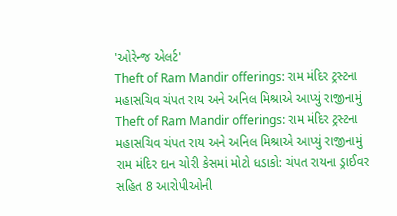'ઓરેન્જ એલર્ટ'
Theft of Ram Mandir offerings: રામ મંદિર ટ્રસ્ટના મહાસચિવ ચંપત રાય અને અનિલ મિશ્રાએ આપ્યું રાજીનામું
Theft of Ram Mandir offerings: રામ મંદિર ટ્રસ્ટના મહાસચિવ ચંપત રાય અને અનિલ મિશ્રાએ આપ્યું રાજીનામું
રામ મંદિર દાન ચોરી કેસમાં મોટો ધડાકો: ચંપત રાયના ડ્રાઈવર સહિત 8 આરોપીઓની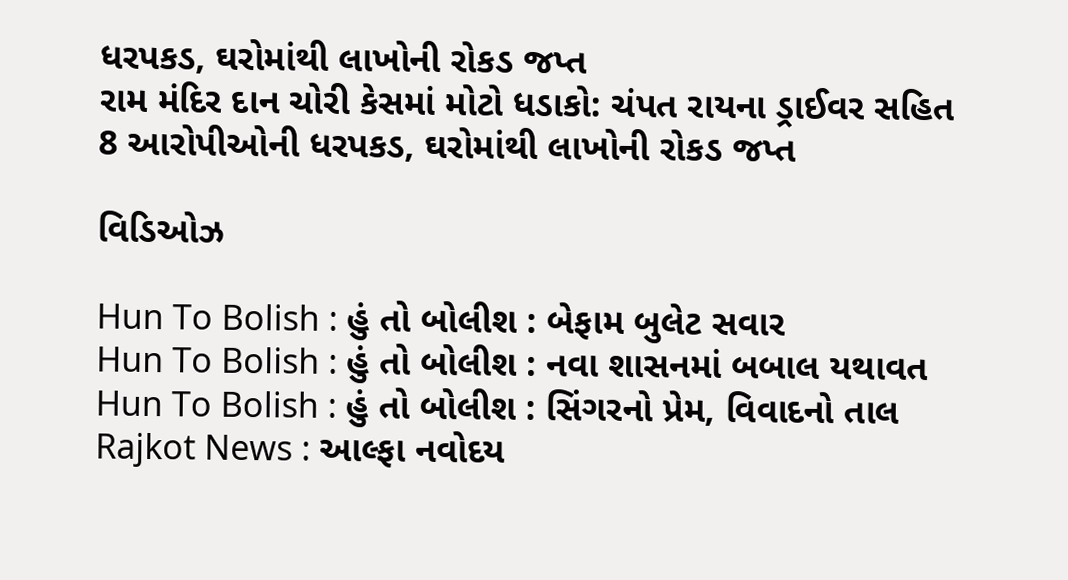ધરપકડ, ઘરોમાંથી લાખોની રોકડ જપ્ત
રામ મંદિર દાન ચોરી કેસમાં મોટો ધડાકો: ચંપત રાયના ડ્રાઈવર સહિત 8 આરોપીઓની ધરપકડ, ઘરોમાંથી લાખોની રોકડ જપ્ત

વિડિઓઝ

Hun To Bolish : હું તો બોલીશ : બેફામ બુલેટ સવાર
Hun To Bolish : હું તો બોલીશ : નવા શાસનમાં બબાલ યથાવત
Hun To Bolish : હું તો બોલીશ : સિંગરનો પ્રેમ, વિવાદનો તાલ
Rajkot News : આલ્ફા નવોદય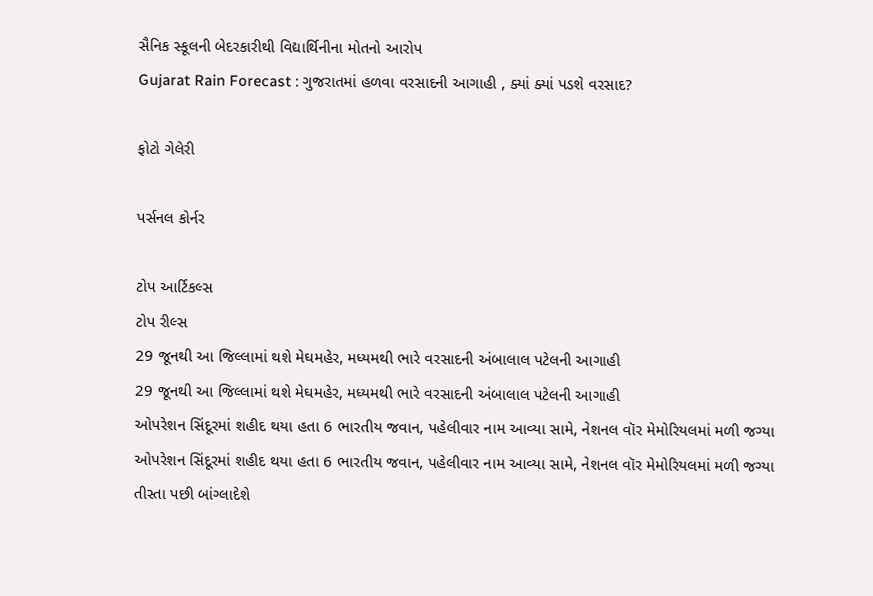સૈનિક સ્કૂલની બેદરકારીથી વિદ્યાર્થિનીના મોતનો આરોપ
Gujarat Rain Forecast : ગુજરાતમાં હળવા વરસાદની આગાહી , ક્યાં ક્યાં પડશે વરસાદ?

ફોટો ગેલેરી

પર્સનલ કોર્નર

ટોપ આર્ટિકલ્સ
ટોપ રીલ્સ
29 જૂનથી આ જિલ્લામાં થશે મેઘમહેર, મધ્યમથી ભારે વરસાદની અંબાલાલ પટેલની આગાહી
29 જૂનથી આ જિલ્લામાં થશે મેઘમહેર, મધ્યમથી ભારે વરસાદની અંબાલાલ પટેલની આગાહી
ઓપરેશન સિંદૂરમાં શહીદ થયા હતા 6 ભારતીય જવાન, પહેલીવાર નામ આવ્યા સામે, નેશનલ વૉર મેમોરિયલમાં મળી જગ્યા
ઓપરેશન સિંદૂરમાં શહીદ થયા હતા 6 ભારતીય જવાન, પહેલીવાર નામ આવ્યા સામે, નેશનલ વૉર મેમોરિયલમાં મળી જગ્યા
તીસ્તા પછી બાંગ્લાદેશે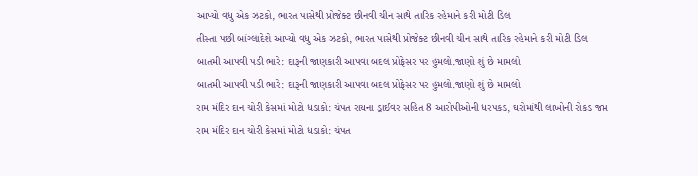આપ્યો વધુ એક ઝટકો, ભારત પાસેથી પ્રોજેક્ટ છીનવી ચીન સાથે તારિક રહેમાને કરી મોટી ડિલ
તીસ્તા પછી બાંગ્લાદેશે આપ્યો વધુ એક ઝટકો, ભારત પાસેથી પ્રોજેક્ટ છીનવી ચીન સાથે તારિક રહેમાને કરી મોટી ડિલ
બાતમી આપવી પડી ભારે: દારૂની જાણકારી આપવા બદલ પ્રોફેસર પર હુમલો.જાણો શું છે મામલો
બાતમી આપવી પડી ભારે: દારૂની જાણકારી આપવા બદલ પ્રોફેસર પર હુમલો.જાણો શું છે મામલો
રામ મંદિર દાન ચોરી કેસમાં મોટો ધડાકો: ચંપત રાયના ડ્રાઈવર સહિત 8 આરોપીઓની ધરપકડ, ઘરોમાંથી લાખોની રોકડ જપ્ત
રામ મંદિર દાન ચોરી કેસમાં મોટો ધડાકો: ચંપત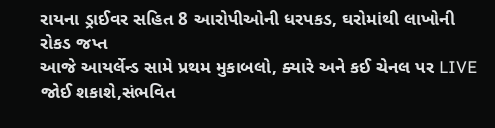રાયના ડ્રાઈવર સહિત 8 આરોપીઓની ધરપકડ, ઘરોમાંથી લાખોની રોકડ જપ્ત
આજે આયર્લેન્ડ સામે પ્રથમ મુકાબલો, ક્યારે અને કઈ ચેનલ પર LIVE જોઈ શકાશે,સંભવિત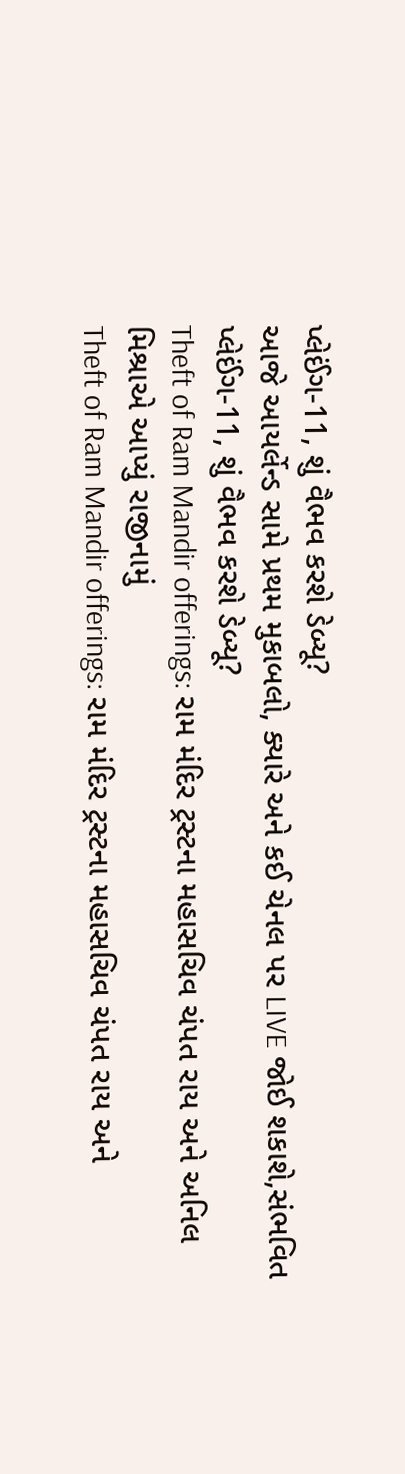પ્લેઈંગ-11, શું વૈભવ કરશે ડેબ્યૂ?
આજે આયર્લેન્ડ સામે પ્રથમ મુકાબલો, ક્યારે અને કઈ ચેનલ પર LIVE જોઈ શકાશે,સંભવિત પ્લેઈંગ-11, શું વૈભવ કરશે ડેબ્યૂ?
Theft of Ram Mandir offerings: રામ મંદિર ટ્રસ્ટના મહાસચિવ ચંપત રાય અને અનિલ મિશ્રાએ આપ્યું રાજીનામું
Theft of Ram Mandir offerings: રામ મંદિર ટ્રસ્ટના મહાસચિવ ચંપત રાય અને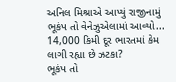અનિલ મિશ્રાએ આપ્યું રાજીનામું
ભૂકંપ તો વેનેઝુએલામાં આવ્યો... 14,000 કિમી દૂર ભારતમાં કેમ લાગી રહ્યા છે ઝટકા?
ભૂકંપ તો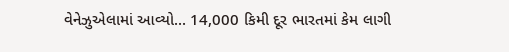વેનેઝુએલામાં આવ્યો... 14,000 કિમી દૂર ભારતમાં કેમ લાગી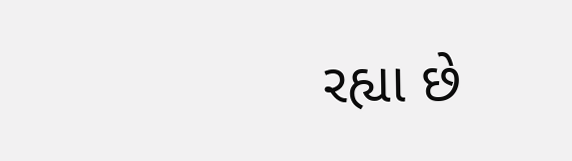રહ્યા છે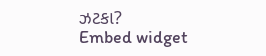ઝટકા?
Embed widget